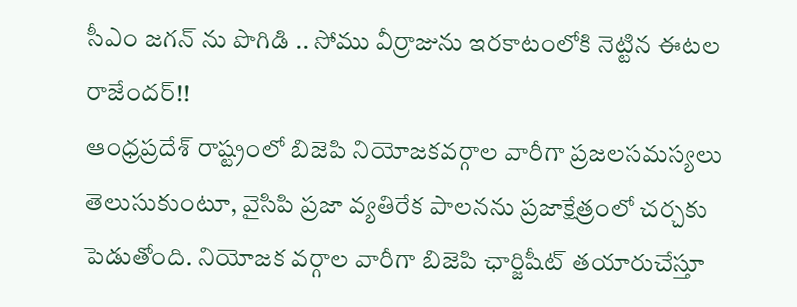సీఎం జగన్ ను పొగిడి .. సోము వీర్రాజును ఇరకాటంలోకి నెట్టిన ఈటల రాజేందర్!!
ఆంధ్రప్రదేశ్ రాష్ట్రంలో బిజెపి నియోజకవర్గాల వారీగా ప్రజలసమస్యలు తెలుసుకుంటూ, వైసిపి ప్రజా వ్యతిరేక పాలనను ప్రజాక్షేత్రంలో చర్చకు పెడుతోంది. నియోజక వర్గాల వారీగా బిజెపి ఛార్జిషీట్ తయారుచేస్తూ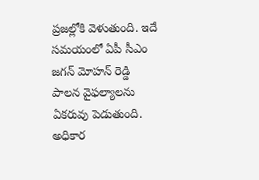ప్రజల్లోకి వెళుతుంది. ఇదే సమయంలో ఏపీ సీఎం జగన్ మోహన్ రెడ్డి పాలన వైఫల్యాలను ఏకరువు పెడుతుంది. అధికార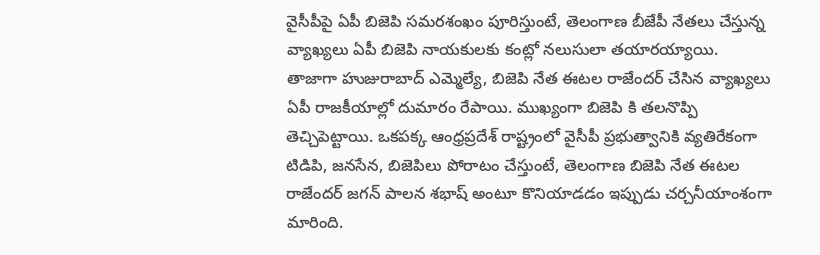వైసీపీపై ఏపీ బిజెపి సమరశంఖం పూరిస్తుంటే, తెలంగాణ బీజేపీ నేతలు చేస్తున్న వ్యాఖ్యలు ఏపీ బిజెపి నాయకులకు కంట్లో నలుసులా తయారయ్యాయి.
తాజాగా హుజురాబాద్ ఎమ్మెల్యే, బిజెపి నేత ఈటల రాజేందర్ చేసిన వ్యాఖ్యలు ఏపీ రాజకీయాల్లో దుమారం రేపాయి. ముఖ్యంగా బిజెపి కి తలనొప్పి తెచ్చిపెట్టాయి. ఒకపక్క ఆంధ్రప్రదేశ్ రాష్ట్రంలో వైసీపీ ప్రభుత్వానికి వ్యతిరేకంగా టిడిపి, జనసేన, బిజెపిలు పోరాటం చేస్తుంటే, తెలంగాణ బిజెపి నేత ఈటల రాజేందర్ జగన్ పాలన శభాష్ అంటూ కొనియాడడం ఇప్పుడు చర్చనీయాంశంగా మారింది.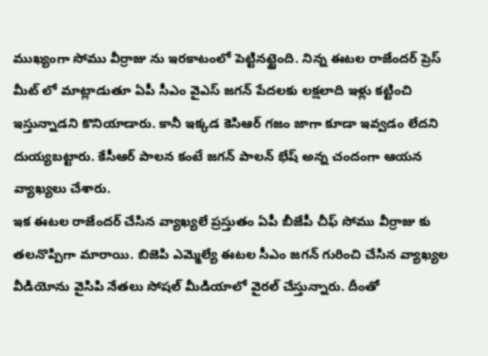ముఖ్యంగా సోము వీర్రాజు ను ఇరకాటంలో పెట్టినట్టైంది. నిన్న ఈటల రాజేందర్ ప్రెస్ మీట్ లో మాట్లాడుతూ ఏపీ సీఎం వైఎస్ జగన్ పేదలకు లక్షలాది ఇళ్లు కట్టించి ఇస్తున్నాడని కొనియాడారు. కానీ ఇక్కడ కెసిఆర్ గజం జాగా కూడా ఇవ్వడం లేదని దుయ్యబట్టారు. కేసీఆర్ పాలన కంటే జగన్ పాలన్ భేష్ అన్న చందంగా ఆయన వ్యాఖ్యలు చేశారు.
ఇక ఈటల రాజేందర్ చేసిన వ్యాఖ్యలే ప్రస్తుతం ఏపీ బీజేపీ చీఫ్ సోము వీర్రాజు కు తలనొప్పిగా మారాయి. బిజెపి ఎమ్మెల్యే ఈటల సీఎం జగన్ గురించి చేసిన వ్యాఖ్యల వీడియోను వైసిపి నేతలు సోషల్ మీడియాలో వైరల్ చేస్తున్నారు. దీంతో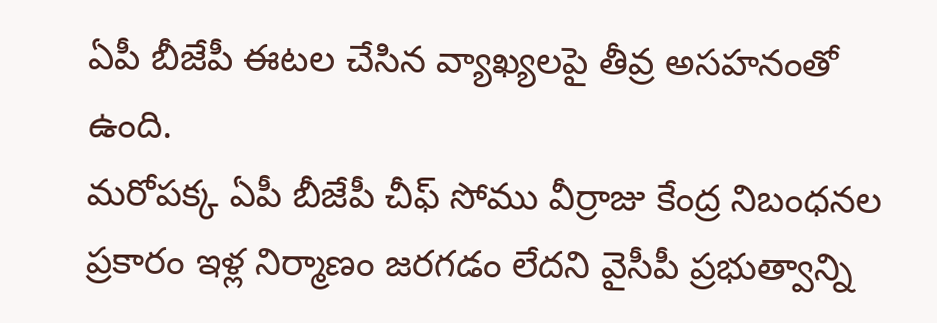ఏపీ బీజేపీ ఈటల చేసిన వ్యాఖ్యలపై తీవ్ర అసహనంతో ఉంది.
మరోపక్క ఏపీ బీజేపీ చీఫ్ సోము వీర్రాజు కేంద్ర నిబంధనల ప్రకారం ఇళ్ల నిర్మాణం జరగడం లేదని వైసీపీ ప్రభుత్వాన్ని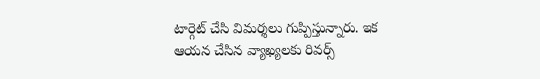టార్గెట్ చేసి విమర్శలు గుప్పిస్తున్నారు. ఇక ఆయన చేసిన వ్యాఖ్యలకు రివర్స్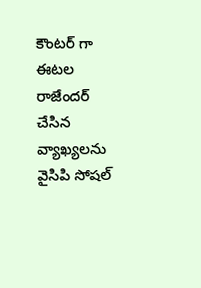కౌంటర్ గా ఈటల రాజేందర్ చేసిన వ్యాఖ్యలను వైసిపి సోషల్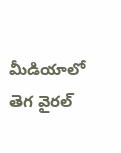మీడియాలో తెగ వైరల్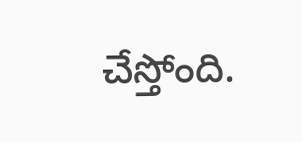చేస్తోంది.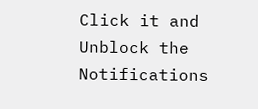Click it and Unblock the Notifications